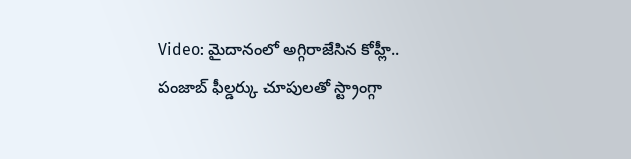Video: మైదానంలో అగ్గిరాజేసిన కోహ్లీ.. పంజాబ్ ఫీల్డర్కు చూపులతో స్ట్రాంగ్గా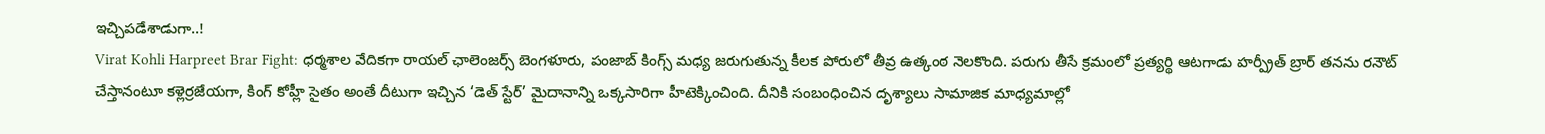ఇచ్చిపడేశాడుగా..!
Virat Kohli Harpreet Brar Fight: ధర్మశాల వేదికగా రాయల్ ఛాలెంజర్స్ బెంగళూరు, పంజాబ్ కింగ్స్ మధ్య జరుగుతున్న కీలక పోరులో తీవ్ర ఉత్కంఠ నెలకొంది. పరుగు తీసే క్రమంలో ప్రత్యర్థి ఆటగాడు హర్ప్రీత్ బ్రార్ తనను రనౌట్ చేస్తానంటూ కళ్లెర్రజేయగా, కింగ్ కోహ్లీ సైతం అంతే దీటుగా ఇచ్చిన ‘డెత్ స్టేర్’ మైదానాన్ని ఒక్కసారిగా హీటెక్కించింది. దీనికి సంబంధించిన దృశ్యాలు సామాజిక మాధ్యమాల్లో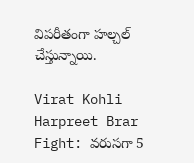విపరీతంగా హల్చల్ చేస్తున్నాయి.

Virat Kohli Harpreet Brar Fight: వరుసగా 5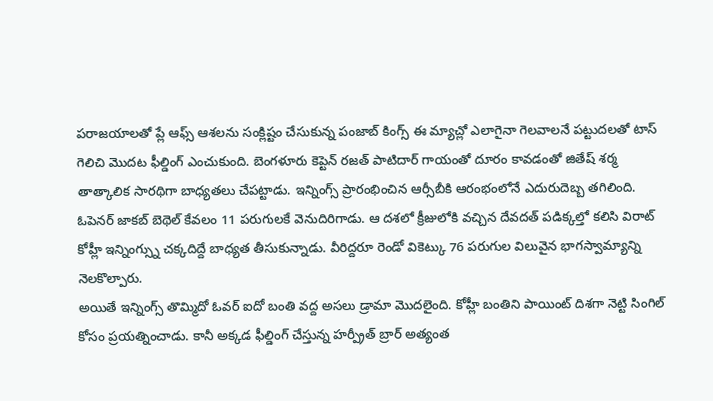పరాజయాలతో ప్లే ఆఫ్స్ ఆశలను సంక్లిష్టం చేసుకున్న పంజాబ్ కింగ్స్ ఈ మ్యాచ్లో ఎలాగైనా గెలవాలనే పట్టుదలతో టాస్ గెలిచి మొదట ఫీల్డింగ్ ఎంచుకుంది. బెంగళూరు కెప్టెన్ రజత్ పాటిదార్ గాయంతో దూరం కావడంతో జితేష్ శర్మ తాత్కాలిక సారథిగా బాధ్యతలు చేపట్టాడు. ఇన్నింగ్స్ ప్రారంభించిన ఆర్సీబీకి ఆరంభంలోనే ఎదురుదెబ్బ తగిలింది. ఓపెనర్ జాకబ్ బెథెల్ కేవలం 11 పరుగులకే వెనుదిరిగాడు. ఆ దశలో క్రీజులోకి వచ్చిన దేవదత్ పడిక్కల్తో కలిసి విరాట్ కోహ్లీ ఇన్నింగ్స్ను చక్కదిద్దే బాధ్యత తీసుకున్నాడు. వీరిద్దరూ రెండో వికెట్కు 76 పరుగుల విలువైన భాగస్వామ్యాన్ని నెలకొల్పారు.
అయితే ఇన్నింగ్స్ తొమ్మిదో ఓవర్ ఐదో బంతి వద్ద అసలు డ్రామా మొదలైంది. కోహ్లీ బంతిని పాయింట్ దిశగా నెట్టి సింగిల్ కోసం ప్రయత్నించాడు. కానీ అక్కడ ఫీల్డింగ్ చేస్తున్న హర్ప్రీత్ బ్రార్ అత్యంత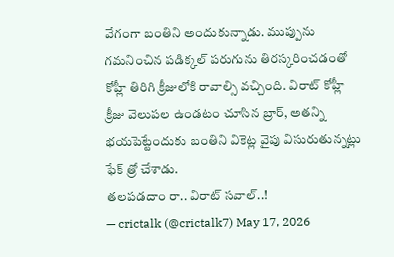వేగంగా బంతిని అందుకున్నాడు. ముప్పును గమనించిన పడిక్కల్ పరుగును తిరస్కరించడంతో కోహ్లీ తిరిగి క్రీజులోకి రావాల్సి వచ్చింది. విరాట్ కోహ్లీ క్రీజు వెలుపల ఉండటం చూసిన బ్రార్, అతన్ని భయపెట్టేందుకు బంతిని వికెట్ల వైపు విసురుతున్నట్లు ఫేక్ త్రో చేశాడు.
తలపడదాం రా.. విరాట్ సవాల్..!
— crictalk (@crictalk7) May 17, 2026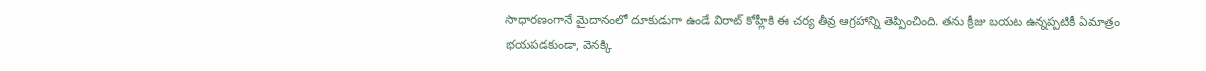సాధారణంగానే మైదానంలో దూకుడుగా ఉండే విరాట్ కోహ్లీకి ఈ చర్య తీవ్ర ఆగ్రహాన్ని తెప్పించింది. తను క్రీజు బయట ఉన్నప్పటికీ ఏమాత్రం భయపడకుండా, వెనక్కి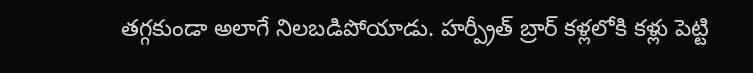తగ్గకుండా అలాగే నిలబడిపోయాడు. హర్ప్రీత్ బ్రార్ కళ్లలోకి కళ్లు పెట్టి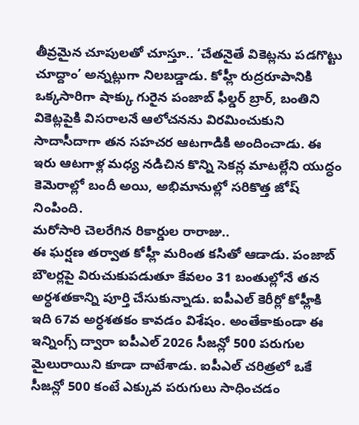తీవ్రమైన చూపులతో చూస్తూ.. ‘చేతనైతే వికెట్లను పడగొట్టు చూద్దాం’ అన్నట్లుగా నిలబడ్డాడు. కోహ్లీ రుద్రరూపానికి ఒక్కసారిగా షాక్కు గురైన పంజాబ్ ఫీల్డర్ బ్రార్, బంతిని వికెట్లపైకి విసరాలనే ఆలోచనను విరమించుకుని సాదాసీదాగా తన సహచర ఆటగాడికి అందించాడు. ఈ ఇరు ఆటగాళ్ల మధ్య నడిచిన కొన్ని సెకన్ల మాటల్లేని యుద్ధం కెమెరాల్లో బందీ అయి, అభిమానుల్లో సరికొత్త జోష్ నింపింది.
మరోసారి చెలరేగిన రికార్డుల రారాజు..
ఈ ఘర్షణ తర్వాత కోహ్లీ మరింత కసితో ఆడాడు. పంజాబ్ బౌలర్లపై విరుచుకుపడుతూ కేవలం 31 బంతుల్లోనే తన అర్ధశతకాన్ని పూర్తి చేసుకున్నాడు. ఐపీఎల్ కెరీర్లో కోహ్లీకి ఇది 67వ అర్ధశతకం కావడం విశేషం. అంతేకాకుండా ఈ ఇన్నింగ్స్ ద్వారా ఐపీఎల్ 2026 సీజన్లో 500 పరుగుల మైలురాయిని కూడా దాటేశాడు. ఐపీఎల్ చరిత్రలో ఒకే సీజన్లో 500 కంటే ఎక్కువ పరుగులు సాధించడం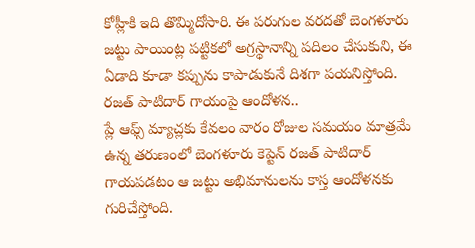కోహ్లీకి ఇది తొమ్మిదోసారి. ఈ పరుగుల వరదతో బెంగళూరు జట్టు పాయింట్ల పట్టికలో అగ్రస్థానాన్ని పదిలం చేసుకుని, ఈ ఏడాది కూడా కప్పును కాపాడుకునే దిశగా పయనిస్తోంది.
రజత్ పాటిదార్ గాయంపై ఆందోళన..
ప్లే ఆఫ్స్ మ్యాచ్లకు కేవలం వారం రోజుల సమయం మాత్రమే ఉన్న తరుణంలో బెంగళూరు కెప్టెన్ రజత్ పాటిదార్ గాయపడటం ఆ జట్టు అభిమానులను కాస్త ఆందోళనకు గురిచేస్తోంది.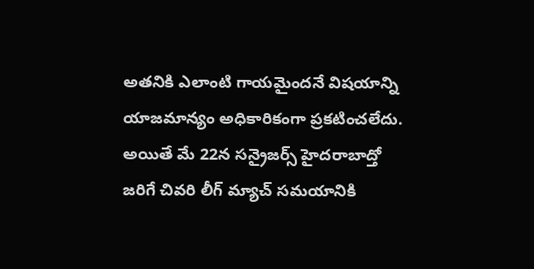అతనికి ఎలాంటి గాయమైందనే విషయాన్ని యాజమాన్యం అధికారికంగా ప్రకటించలేదు. అయితే మే 22న సన్రైజర్స్ హైదరాబాద్తో జరిగే చివరి లీగ్ మ్యాచ్ సమయానికి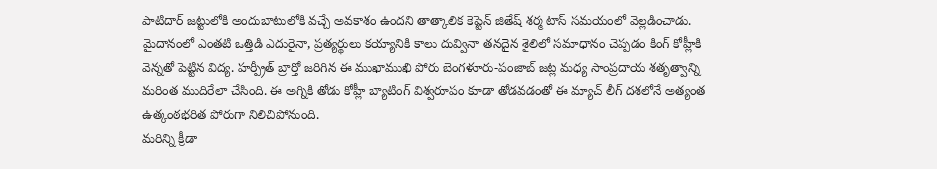పాటిదార్ జట్టులోకి అందుబాటులోకి వచ్చే అవకాశం ఉందని తాత్కాలిక కెప్టెన్ జితేష్ శర్మ టాస్ సమయంలో వెల్లడించాడు.
మైదానంలో ఎంతటి ఒత్తిడి ఎదురైనా, ప్రత్యర్థులు కయ్యానికి కాలు దువ్వినా తనదైన శైలిలో సమాధానం చెప్పడం కింగ్ కోహ్లీకి వెన్నతో పెట్టిన విద్య. హర్ప్రీత్ బ్రార్తో జరిగిన ఈ ముఖాముఖి పోరు బెంగళూరు-పంజాబ్ జట్ల మధ్య సాంప్రదాయ శతృత్వాన్ని మరింత ముదిరేలా చేసింది. ఈ అగ్నికి తోడు కోహ్లీ బ్యాటింగ్ విశ్వరూపం కూడా తోడవడంతో ఈ మ్యాచ్ లీగ్ దశలోనే అత్యంత ఉత్కంఠభరిత పోరుగా నిలిచిపోనుంది.
మరిన్ని క్రీడా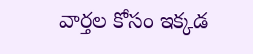వార్తల కోసం ఇక్కడ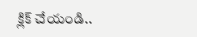క్లిక్ చేయండి..